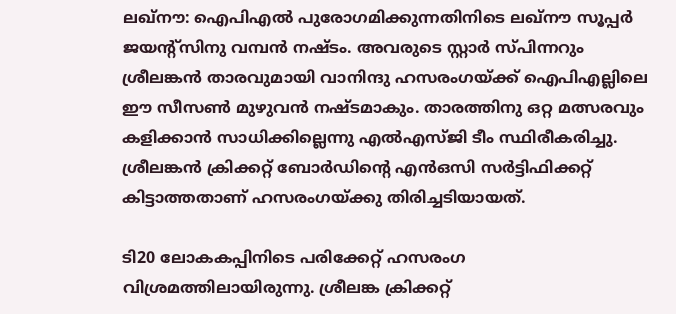ലഖ്‌നൗ: ഐപിഎല്‍ പുരോഗമിക്കുന്നതിനിടെ ലഖ്‌നൗ സൂപ്പര്‍ ജയന്റ്‌സിനു വമ്പന്‍ നഷ്ടം. അവരുടെ സ്റ്റാര്‍ സ്പിന്നറും ശ്രീലങ്കന്‍ താരവുമായി വാനിന്ദു ഹസരംഗയ്ക്ക് ഐപിഎല്ലിലെ ഈ സീസണ്‍ മുഴുവന്‍ നഷ്ടമാകും. താരത്തിനു ഒറ്റ മത്സരവും കളിക്കാന്‍ സാധിക്കില്ലെന്നു എല്‍എസ്ജി ടീം സ്ഥിരീകരിച്ചു. ശ്രീലങ്കന്‍ ക്രിക്കറ്റ് ബോര്‍ഡിന്റെ എന്‍ഒസി സര്‍ട്ടിഫിക്കറ്റ് കിട്ടാത്തതാണ് ഹസരംഗയ്ക്കു തിരിച്ചടിയായത്.

ടി20 ലോകകപ്പിനിടെ പരിക്കേറ്റ് ഹസരംഗ വിശ്രമത്തിലായിരുന്നു. ശ്രീലങ്ക ക്രിക്കറ്റ്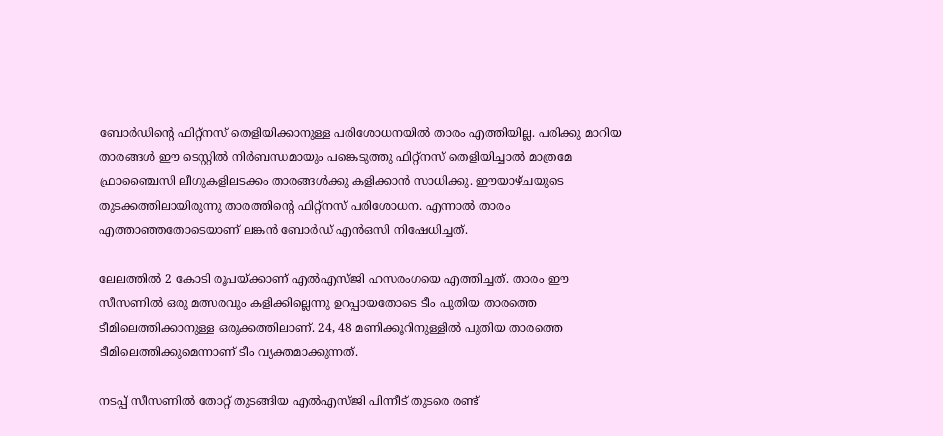ബോര്‍ഡിന്റെ ഫിറ്റ്‌നസ് തെളിയിക്കാനുള്ള പരിശോധനയില്‍ താരം എത്തിയില്ല. പരിക്കു മാറിയ താരങ്ങള്‍ ഈ ടെസ്റ്റില്‍ നിര്‍ബന്ധമായും പങ്കെടുത്തു ഫിറ്റ്‌നസ് തെളിയിച്ചാല്‍ മാത്രമേ ഫ്രാഞ്ചൈസി ലീഗുകളിലടക്കം താരങ്ങള്‍ക്കു കളിക്കാന്‍ സാധിക്കു. ഈയാഴ്ചയുടെ തുടക്കത്തിലായിരുന്നു താരത്തിന്റെ ഫിറ്റ്‌നസ് പരിശോധന. എന്നാല്‍ താരം എത്താഞ്ഞതോടെയാണ് ലങ്കന്‍ ബോര്‍ഡ് എന്‍ഒസി നിഷേധിച്ചത്.

ലേലത്തില്‍ 2 കോടി രൂപയ്ക്കാണ് എല്‍എസ്ജി ഹസരംഗയെ എത്തിച്ചത്. താരം ഈ സീസണില്‍ ഒരു മത്സരവും കളിക്കില്ലെന്നു ഉറപ്പായതോടെ ടീം പുതിയ താരത്തെ ടീമിലെത്തിക്കാനുള്ള ഒരുക്കത്തിലാണ്. 24, 48 മണിക്കൂറിനുള്ളില്‍ പുതിയ താരത്തെ ടീമിലെത്തിക്കുമെന്നാണ് ടീം വ്യക്തമാക്കുന്നത്.

നടപ്പ് സീസണില്‍ തോറ്റ് തുടങ്ങിയ എല്‍എസ്ജി പിന്നീട് തുടരെ രണ്ട്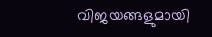വിജയങ്ങളുമായി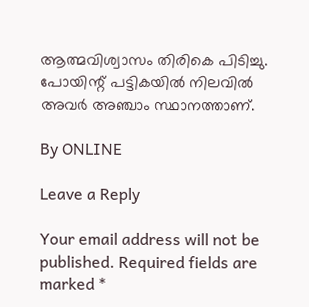ആത്മവിശ്വാസം തിരികെ പിടിച്ചു. പോയിന്റ് പട്ടികയില്‍ നിലവില്‍ അവര്‍ അഞ്ചാം സ്ഥാനത്താണ്.

By ONLINE

Leave a Reply

Your email address will not be published. Required fields are marked *